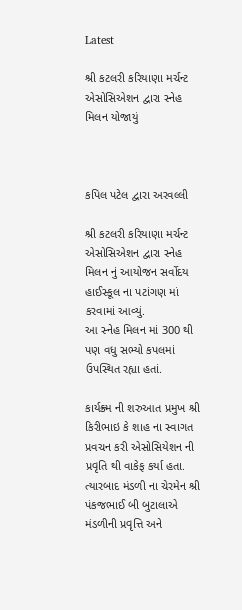Latest

શ્રી કટલરી કરિયાણા મર્ચન્ટ એસોસિએશન દ્વારા સ્નેહ મિલન યોજાયું



કપિલ પટેલ દ્વારા અરવલ્લી

શ્રી કટલરી કરિયાણા મર્ચન્ટ એસોસિએશન દ્વારા સ્નેહ મિલન નું આયોજન સર્વોદય હાઈસ્કૂલ ના પટાંગણ માં કરવામાં આવ્યું.
આ સ્નેહ મિલન માં 300 થી પણ વધુ સભ્યો કપલમાં ઉપસ્થિત રહ્યા હતાં.

કાર્યક્ર્મ ની શરુઆત પ્રમુખ શ્રી કિરીભાઇ કે શાહ ના સ્વાગત પ્રવચન કરી એસોસિયેશન ની પ્રવૃતિ થી વાકેફ કર્યા હતા. ત્યારબાદ મંડળી ના ચેરમેન શ્રી પંકજભાઈ બી બુટાલાએ મંડળીની પ્રવૃત્તિ અને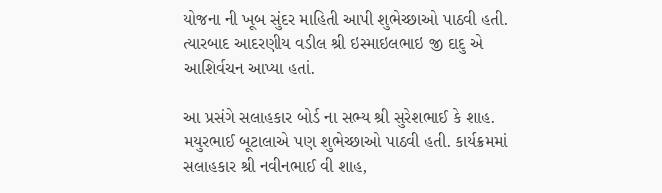યોજના ની ખૂબ સુંદર માહિતી આપી શુભેચ્છાઓ પાઠવી હતી. ત્યારબાદ આદરણીય વડીલ શ્રી ઇસ્માઇલભાઇ જી દાદુ એ આશિર્વચન આપ્યા હતાં.

આ પ્રસંગે સલાહકાર બોર્ડ ના સભ્ય શ્રી સુરેશભાઈ કે શાહ. મયુરભાઈ બૂટાલાએ પણ શુભેચ્છાઓ પાઠવી હતી. કાર્યક્રમમાં સલાહકાર શ્રી નવીનભાઈ વી શાહ,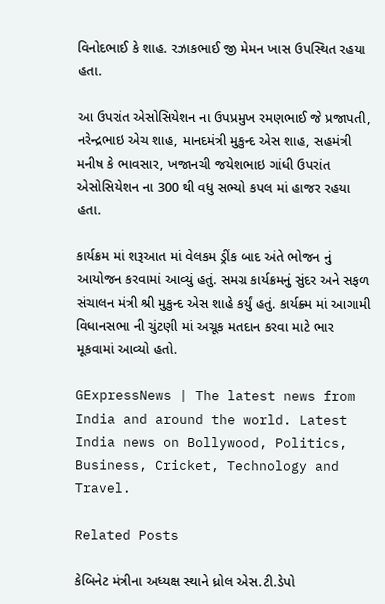વિનોદભાઈ કે શાહ. રઝાકભાઈ જી મેમન ખાસ ઉપસ્થિત રહયા હતા.

આ ઉપરાંત એસોસિયેશન ના ઉપપ્રમુખ રમણભાઈ જે પ્રજાપતી, નરેન્દ્રભાઇ એચ શાહ, માનદમંત્રી મુકુન્દ એસ શાહ, સહમંત્રી મનીષ કે ભાવસાર, ખજાનચી જયેશભાઇ ગાંધી ઉપરાંત એસોસિયેશન ના 300 થી વધુ સભ્યો કપલ માં હાજર રહયા હતા.

કાર્યક્રમ માં શરૂઆત માં વેલકમ ડ્રીંક બાદ અંતે ભોજન નું આયોજન કરવામાં આવ્યું હતું. સમગ્ર કાર્યક્રમનું સુંદર અને સફળ સંચાલન મંત્રી શ્રી મુકુન્દ એસ શાહે કર્યું હતું. કાર્યક્ર્મ માં આગામી વિધાનસભા ની ચુંટણી માં અચૂક મતદાન કરવા માટે ભાર મૂકવામાં આવ્યો હતો.

GExpressNews | The latest news from India and around the world. Latest India news on Bollywood, Politics, Business, Cricket, Technology and Travel.

Related Posts

કેબિનેટ મંત્રીના અધ્યક્ષ સ્થાને ધ્રોલ એસ.ટી.ડેપો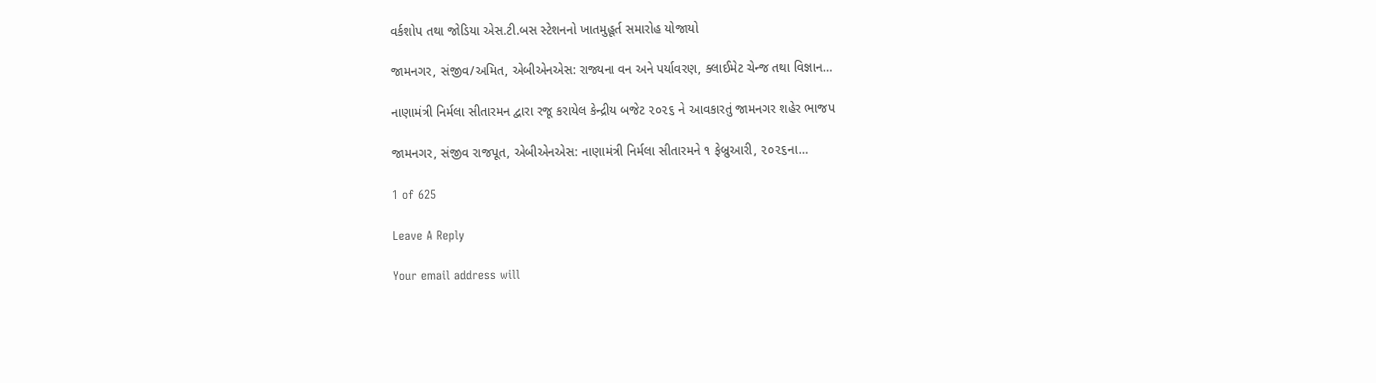વર્કશોપ તથા જોડિયા એસ.ટી.બસ સ્ટેશનનો ખાતમુહૂર્ત સમારોહ યોજાયો

જામનગર, સંજીવ/અમિત, એબીએનએસ: રાજ્યના વન અને પર્યાવરણ, ક્લાઈમેટ ચેન્જ તથા વિજ્ઞાન…

નાણામંત્રી નિર્મલા સીતારમન દ્વારા રજૂ કરાયેલ કેન્દ્રીય બજેટ ૨૦૨૬ ને આવકારતું જામનગર શહેર ભાજપ

જામનગર, સંજીવ રાજપૂત, એબીએનએસ: નાણામંત્રી નિર્મલા સીતારમને ૧ ફેબ્રુઆરી, ૨૦૨૬ના…

1 of 625

Leave A Reply

Your email address will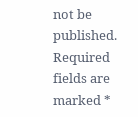not be published. Required fields are marked *